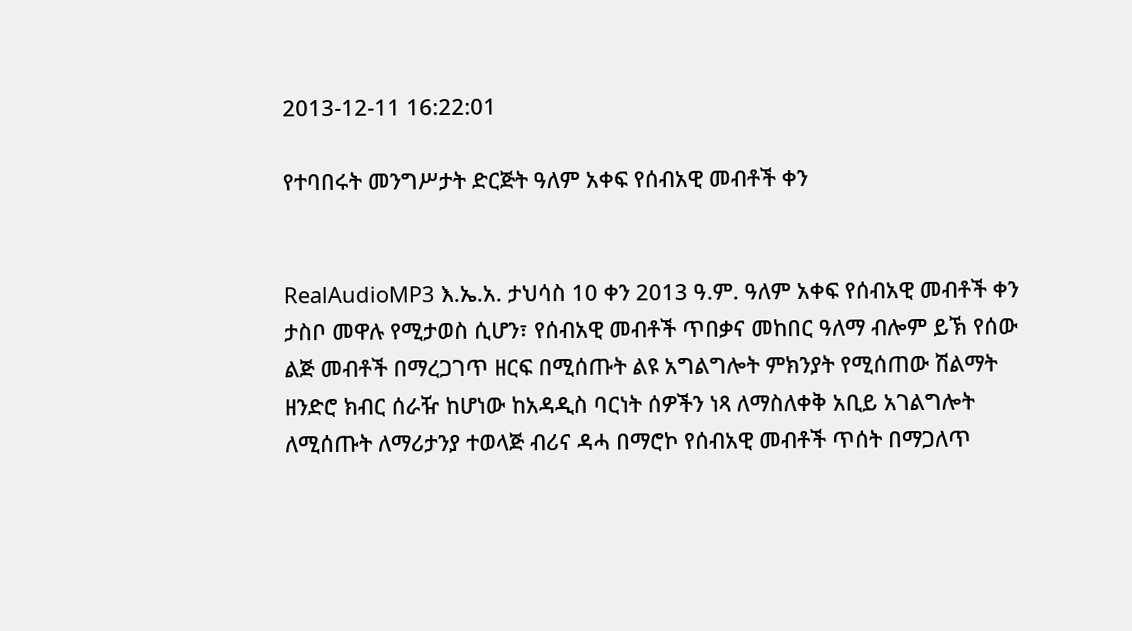2013-12-11 16:22:01

የተባበሩት መንግሥታት ድርጅት ዓለም አቀፍ የሰብአዊ መብቶች ቀን


RealAudioMP3 እ.ኤ.አ. ታህሳስ 10 ቀን 2013 ዓ.ም. ዓለም አቀፍ የሰብአዊ መብቶች ቀን ታስቦ መዋሉ የሚታወስ ሲሆን፣ የሰብአዊ መብቶች ጥበቃና መከበር ዓለማ ብሎም ይኽ የሰው ልጅ መብቶች በማረጋገጥ ዘርፍ በሚሰጡት ልዩ አግልግሎት ምክንያት የሚሰጠው ሽልማት ዘንድሮ ክብር ሰራዥ ከሆነው ከአዳዲስ ባርነት ሰዎችን ነጻ ለማስለቀቅ አቢይ አገልግሎት ለሚሰጡት ለማሪታንያ ተወላጅ ብሪና ዳሓ በማሮኮ የሰብአዊ መብቶች ጥሰት በማጋለጥ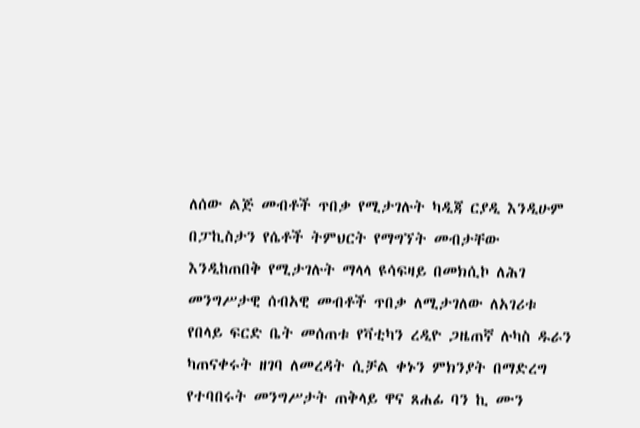ለሰው ልጅ መብቶች ጥበቃ የሚታገሉት ካዲጃ ርያዲ እንዲሁም በፓኪስታን የሴቶች ትምህርት የማግኘት መብታቸው እንዲከጠበቅ የሚታገሉት ማላላ ዩሳፍዛይ በመክሲኮ ለሕገ መንግሥታዊ ሰብአዊ መብቶች ጥበቃ ለሚታገለው ለአገሪቱ የበላይ ፍርድ ቤት መሰጠቱ የቫቲካን ረዲዮ ጋዜጠኛ ሉካስ ዱራን ካጠናቀሩት ዘገባ ለመረዳት ሲቻል ቀኑን ምክንያት በማድረግ የተባበሩት መንግሥታት ጠቅላይ ዋና ጸሐፊ ባን ኪ ሙን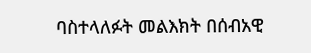ባስተላለፉት መልእክት በሰብአዊ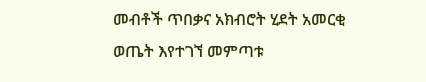መብቶች ጥበቃና አክብሮት ሂደት አመርቂ ወጤት እየተገኘ መምጣቱ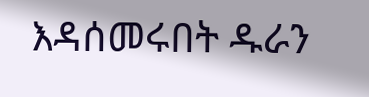እዳሰመሩበት ዱራን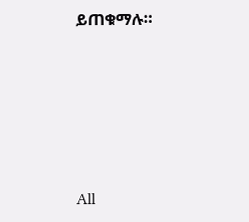ይጠቁማሉ።







All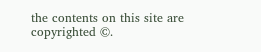the contents on this site are copyrighted ©.